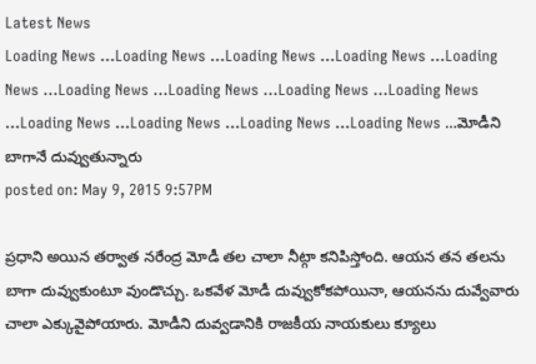Latest News
Loading News ...Loading News ...Loading News ...Loading News ...Loading News ...Loading News ...Loading News ...Loading News ...Loading News ...Loading News ...Loading News ...Loading News ...Loading News ...మోడీని బాగానే దువ్వుతున్నారు
posted on: May 9, 2015 9:57PM

ప్రధాని అయిన తర్వాత నరేంద్ర మోడీ తల చాలా నీట్గా కనిపిస్తోంది. ఆయన తన తలను బాగా దువ్వుకుంటూ వుండొచ్చు. ఒకవేళ మోడీ దువ్వుకోకపోయినా, ఆయనను దువ్వేవారు చాలా ఎక్కువైపోయారు. మోడీని దువ్వడానికి రాజకీయ నాయకులు క్యూలు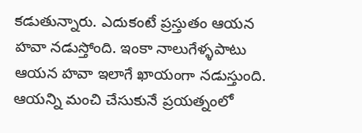కడుతున్నారు. ఎదుకంటే ప్రస్తుతం ఆయన హవా నడుస్తోంది. ఇంకా నాలుగేళ్ళపాటు ఆయన హవా ఇలాగే ఖాయంగా నడుస్తుంది. ఆయన్ని మంచి చేసుకునే ప్రయత్నంలో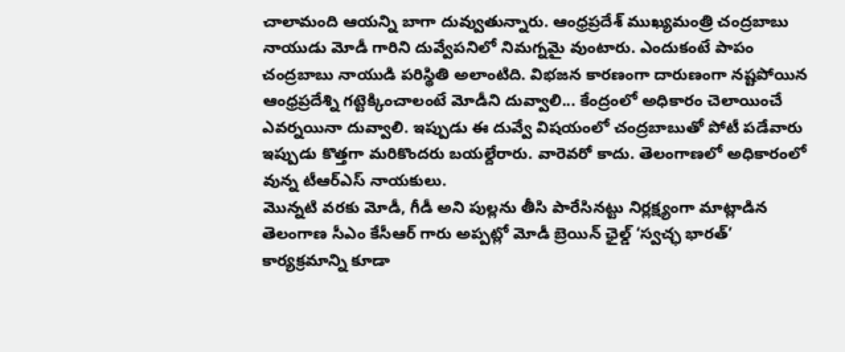చాలామంది ఆయన్ని బాగా దువ్వుతున్నారు. ఆంధ్రప్రదేశ్ ముఖ్యమంత్రి చంద్రబాబు నాయుడు మోడీ గారిని దువ్వేపనిలో నిమగ్నమై వుంటారు. ఎందుకంటే పాపం చంద్రబాబు నాయుడి పరిస్థితి అలాంటిది. విభజన కారణంగా దారుణంగా నష్టపోయిన ఆంధ్రప్రదేశ్ని గట్టెక్కించాలంటే మోడీని దువ్వాలి... కేంద్రంలో అధికారం చెలాయించే ఎవర్నయినా దువ్వాలి. ఇప్పుడు ఈ దువ్వే విషయంలో చంద్రబాబుతో పోటీ పడేవారు ఇప్పుడు కొత్తగా మరికొందరు బయల్దేరారు. వారెవరో కాదు. తెలంగాణలో అధికారంలో వున్న టీఆర్ఎస్ నాయకులు.
మొన్నటి వరకు మోడీ, గీడీ అని పుల్లను తీసి పారేసినట్టు నిర్లక్ష్యంగా మాట్లాడిన తెలంగాణ సీఎం కేసీఆర్ గారు అప్పట్లో మోడీ బ్రెయిన్ ఛైల్డ్ ‘స్వచ్ఛ భారత్’ కార్యక్రమాన్ని కూడా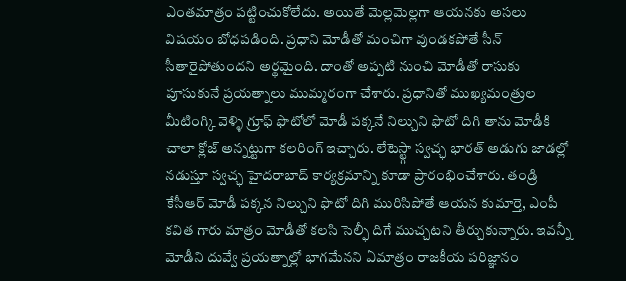ఎంతమాత్రం పట్టించుకోలేదు. అయితే మెల్లమెల్లగా ఆయనకు అసలు విషయం బోధపడింది. ప్రధాని మోడీతో మంచిగా వుండకపోతే సీన్ సీతారైపోతుందని అర్థమైంది. దాంతో అప్పటి నుంచి మోడీతో రాసుకు పూసుకునే ప్రయత్నాలు ముమ్మరంగా చేశారు. ప్రధానితో ముఖ్యమంత్రుల మీటింగ్కి వెళ్ళి గ్రూఫ్ ఫొటోలో మోడీ పక్కనే నిల్చుని ఫొటో దిగి తాను మోడీకి చాలా క్లోజ్ అన్నట్టుగా కలరింగ్ ఇచ్చారు. లేటెస్ట్గా స్వచ్ఛ భారత్ అడుగు జాడల్లో నడుస్తూ స్వచ్ఛ హైదరాబాద్ కార్యక్రమాన్ని కూడా ప్రారంభించేశారు. తండ్రి కేసీఆర్ మోడీ పక్కన నిల్చుని ఫొటో దిగి మురిసిపోతే ఆయన కుమార్తె, ఎంపీ కవిత గారు మాత్రం మోడీతో కలసి సెల్ఫీ దిగే ముచ్చటని తీర్చుకున్నారు. ఇవన్నీ మోడీని దువ్వే ప్రయత్నాల్లో భాగమేనని ఏమాత్రం రాజకీయ పరిజ్ఞానం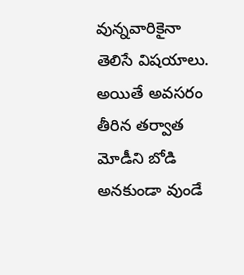వున్నవారికైనా తెలిసే విషయాలు. అయితే అవసరం తీరిన తర్వాత మోడీని బోడి అనకుండా వుండే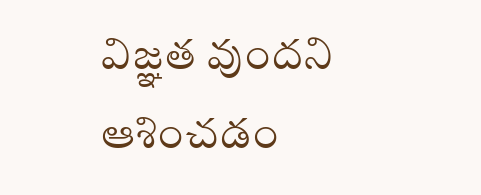విజ్ఞత వుందని ఆశించడం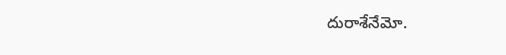దురాశేనేమో.